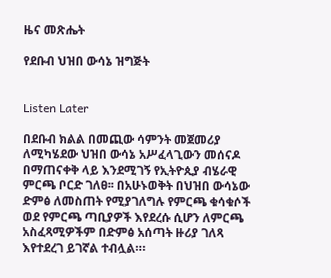ዜና መጽሔት

የደቡብ ህዝበ ውሳኔ ዝግጅት


Listen Later

በደቡብ ክልል በመጪው ሳምንት መጀመሪያ ለሚካሄደው ህዝበ ውሳኔ አሥፈላጊውን መሰናዶ በማጠናቀቅ ላይ እንደሚገኝ የኢትዮጲያ ብሄራዊ ምርጫ ቦርድ ገለፀ፡፡ በአሁኑወቅት በህዝበ ውሳኔው ድምፅ ለመስጠት የሚያገለግሉ የምርጫ ቁሳቁሶች ወደ የምርጫ ጣቢያዎች እየደረሱ ሲሆን ለምርጫ አስፈጻሚዎችም በድምፅ አሰጣት ዙሪያ ገለጻ እየተደረገ ይገኛል ተብሏል።፡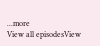...more
View all episodesView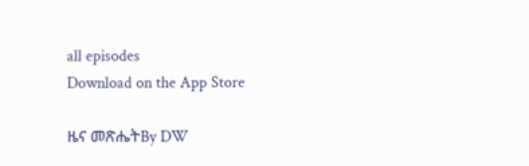all episodes
Download on the App Store

ዜና መጽሔትBy DW